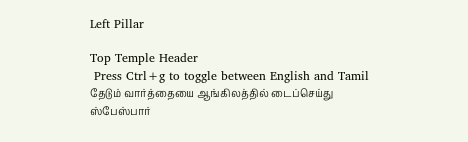Left Pillar

Top Temple Header
 Press Ctrl+g to toggle between English and Tamil
தேடும் வார்த்தையை ஆங்கிலத்தில் டைப்செய்து ஸ்பேஸ்பார்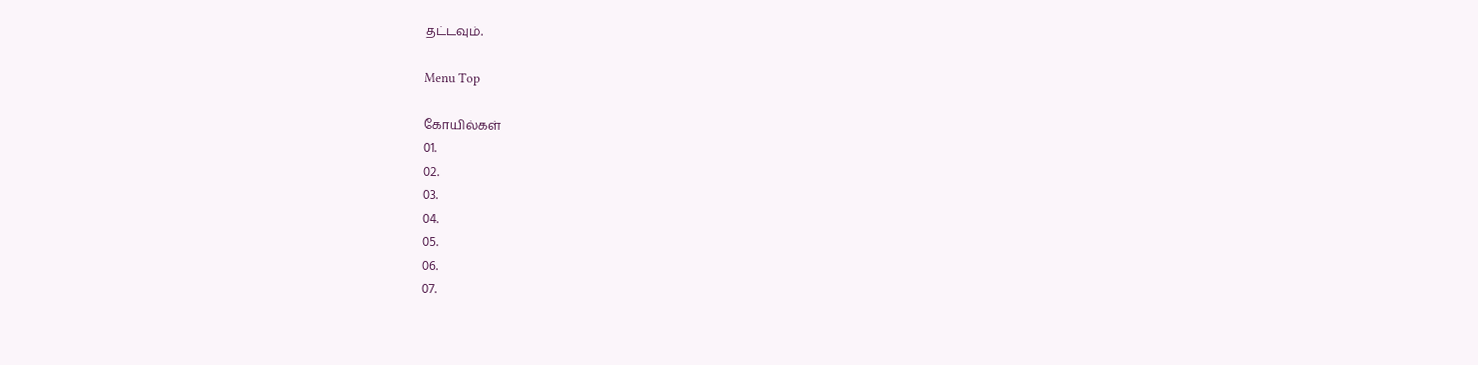தட்டவும்.

Menu Top

கோயில்கள்
01.
02.
03.
04.
05.
06.
07.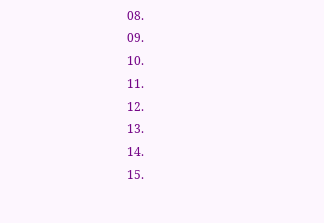08.
09.
10.
11.
12.
13.
14.
15.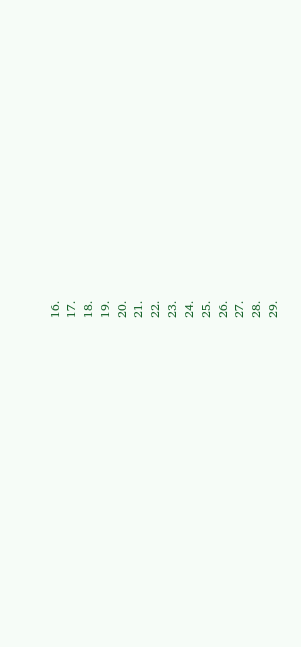16.
17.
18.
19.
20.
21.
22.
23.
24.
25.
26.
27.
28.
29.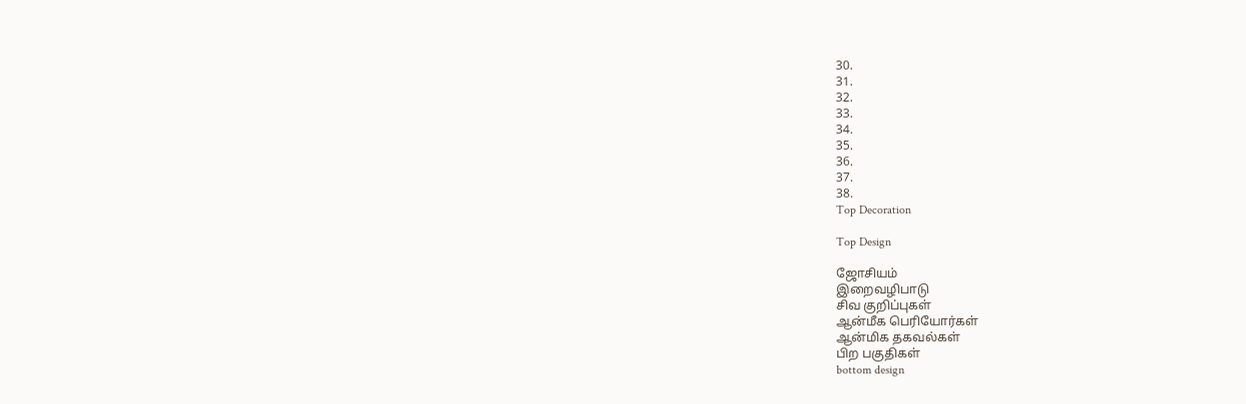30.
31.
32.
33.
34.
35.
36.
37.
38.
Top Decoration

Top Design

ஜோசியம்
இறைவழிபாடு
சிவ குறிப்புகள்
ஆன்மீக பெரியோர்கள்
ஆன்மிக தகவல்கள்
பிற பகுதிகள்
bottom design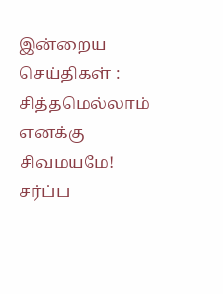இன்றைய செய்திகள் :
சித்தமெல்லாம் எனக்கு சிவமயமே! சர்ப்ப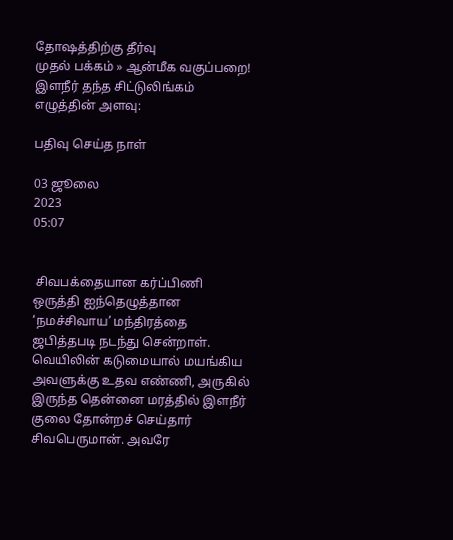தோஷத்திற்கு தீர்வு
முதல் பக்கம் » ஆன்மீக வகுப்பறை!
இளநீர் தந்த சிட்டுலிங்கம்
எழுத்தின் அளவு:

பதிவு செய்த நாள்

03 ஜூலை
2023
05:07


 சிவபக்தையான கர்ப்பிணி ஒருத்தி ஐந்தெழுத்தான ‘நமச்சிவாய’ மந்திரத்தை ஜபித்தபடி நடந்து சென்றாள். வெயிலின் கடுமையால் மயங்கிய அவளுக்கு உதவ எண்ணி, அருகில் இருந்த தென்னை மரத்தில் இளநீர் குலை தோன்றச் செய்தார் சிவபெருமான். அவரே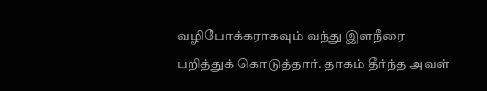வழிபோக்கராகவும் வந்து இளநீரை பறித்துக் கொடுத்தார். தாகம் தீர்ந்த அவள்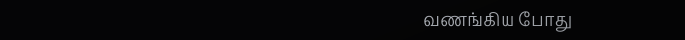வணங்கிய போது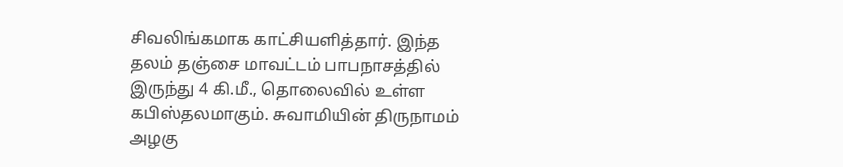சிவலிங்கமாக காட்சியளித்தார். இந்த தலம் தஞ்சை மாவட்டம் பாபநாசத்தில் இருந்து 4 கி.மீ., தொலைவில் உள்ள கபிஸ்தலமாகும். சுவாமியின் திருநாமம் அழகு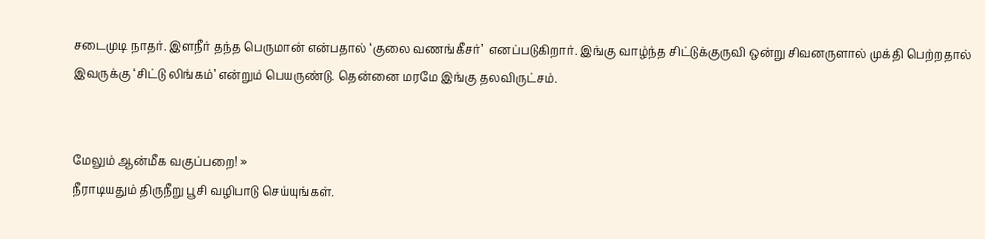சடைமுடி நாதர். இளநீர் தந்த பெருமான் என்பதால் ‘குலை வணங்கீசர்’  எனப்படுகிறார். இங்கு வாழ்ந்த சிட்டுக்குருவி ஒன்று சிவனருளால் முக்தி பெற்றதால் இவருக்கு ‘சிட்டு லிங்கம்’ என்றும் பெயருண்டு. தென்னை மரமே இங்கு தலவிருட்சம்.


மேலும் ஆன்மீக வகுப்பறை! »
நீராடியதும் திருநீறு பூசி வழிபாடு செய்யுங்கள்.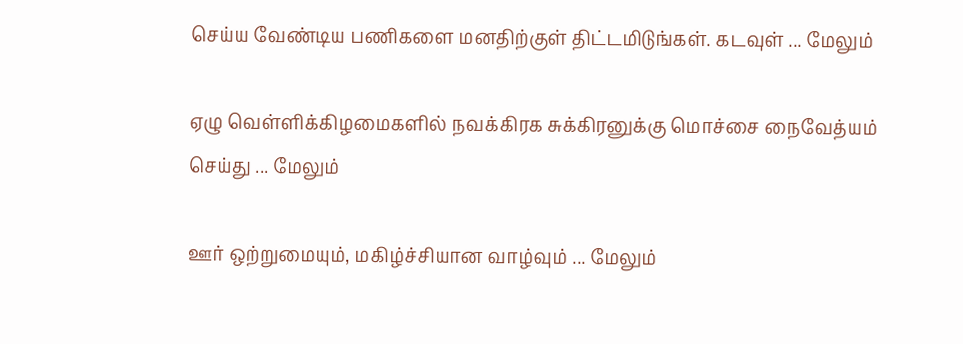செய்ய வேண்டிய பணிகளை மனதிற்குள் திட்டமிடுங்கள். கடவுள் ... மேலும்

ஏழு வெள்ளிக்கிழமைகளில் நவக்கிரக சுக்கிரனுக்கு மொச்சை நைவேத்யம் செய்து ... மேலும்

ஊர் ஒற்றுமையும், மகிழ்ச்சியான வாழ்வும் ... மேலும்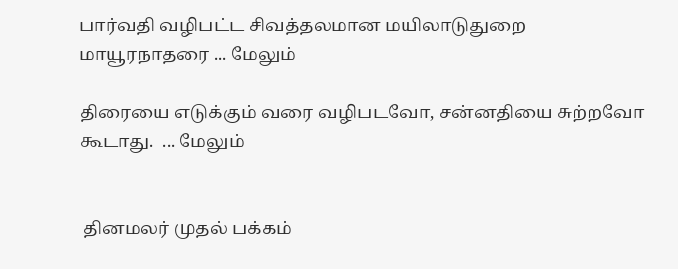பார்வதி வழிபட்ட சிவத்தலமான மயிலாடுதுறை மாயூரநாதரை ... மேலும்

திரையை எடுக்கும் வரை வழிபடவோ, சன்னதியை சுற்றவோ கூடாது.  ... மேலும்


 தினமலர் முதல் பக்கம்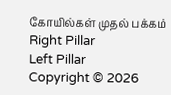கோயில்கள் முதல் பக்கம்
Right Pillar
Left Pillar
Copyright © 2026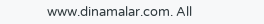www.dinamalar.com. All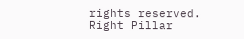rights reserved.
Right Pillar